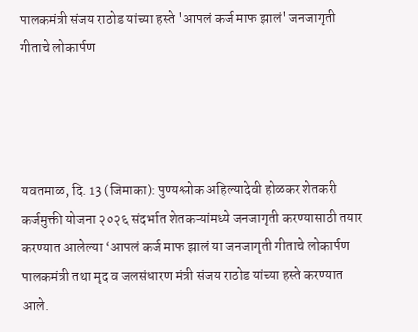पालकमंत्री संजय राठोड यांच्या हस्ते 'आपलं कर्ज माफ झालं' जनजागृती गीताचे लोकार्पण




यवतमाळ, दि. 13 (जिमाका): पुण्यश्लोक अहिल्यादेवी होळकर शेतकरी कर्जमुक्ती योजना २०२६ संदर्भात शेतकऱ्यांमध्ये जनजागृती करण्यासाठी तयार करण्यात आलेल्या ‘आपलं कर्ज माफ झालं या जनजागृती गीताचे लोकार्पण पालकमंत्री तथा मृद व जलसंधारण मंत्री संजय राठोड यांच्या हस्ते करण्यात आले.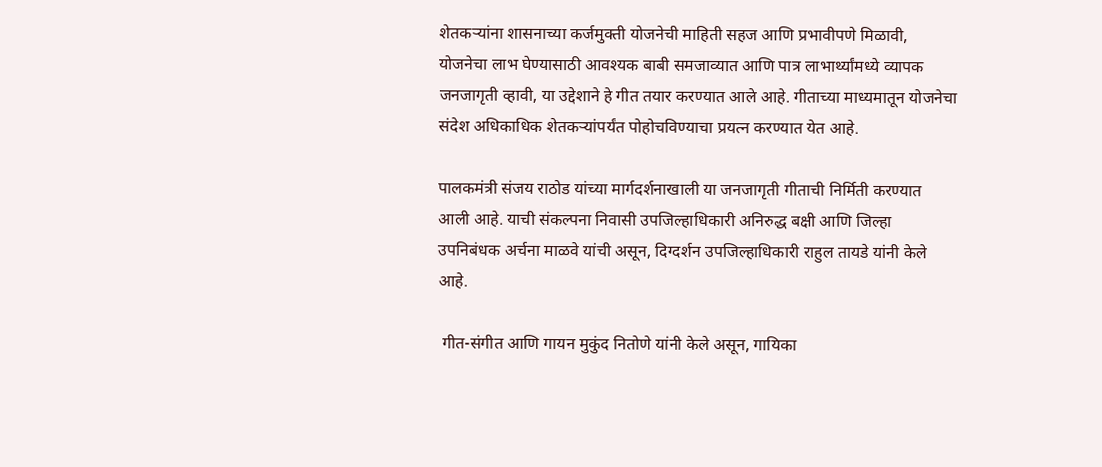शेतकऱ्यांना शासनाच्या कर्जमुक्ती योजनेची माहिती सहज आणि प्रभावीपणे मिळावी, योजनेचा लाभ घेण्यासाठी आवश्यक बाबी समजाव्यात आणि पात्र लाभार्थ्यांमध्ये व्यापक जनजागृती व्हावी, या उद्देशाने हे गीत तयार करण्यात आले आहे. गीताच्या माध्यमातून योजनेचा संदेश अधिकाधिक शेतकऱ्यांपर्यंत पोहोचविण्याचा प्रयत्न करण्यात येत आहे.

पालकमंत्री संजय राठोड यांच्या मार्गदर्शनाखाली या जनजागृती गीताची निर्मिती करण्यात आली आहे. याची संकल्पना निवासी उपजिल्हाधिकारी अनिरुद्ध बक्षी आणि जिल्हा उपनिबंधक अर्चना माळवे यांची असून, दिग्दर्शन उपजिल्हाधिकारी राहुल तायडे यांनी केले आहे.

 गीत-संगीत आणि गायन मुकुंद नितोणे यांनी केले असून, गायिका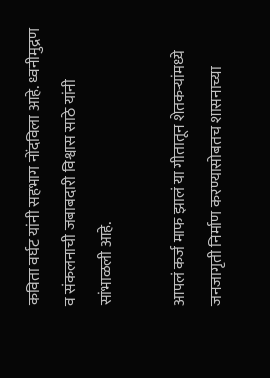कविता वर्घट यांनी सहभाग नोंदविला आहे. ध्वनीमुद्रण व संकलनाची जबाबदारी विश्वास साठे यांनी सांभाळली आहे.

आपलं कर्ज माफ झालं या गीतातून शेतकऱ्यांमध्ये जनजागृती निर्माण करण्यासोबतच शासनाच्या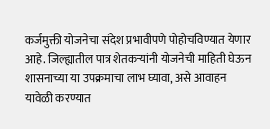कर्जमुक्ती योजनेचा संदेश प्रभावीपणे पोहोचविण्यात येणार आहे. जिल्ह्यातील पात्र शेतकऱ्यांनी योजनेची माहिती घेऊन शासनाच्या या उपक्रमाचा लाभ घ्यावा, असे आवाहन यावेळी करण्यात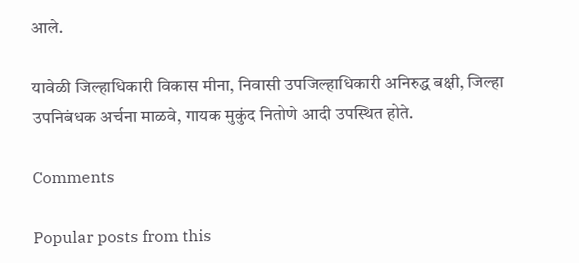आले.

यावेळी जिल्हाधिकारी विकास मीना, निवासी उपजिल्हाधिकारी अनिरुद्ध बक्षी, जिल्हा उपनिबंधक अर्चना माळवे, गायक मुकुंद नितोणे आदी उपस्थित होते.

Comments

Popular posts from this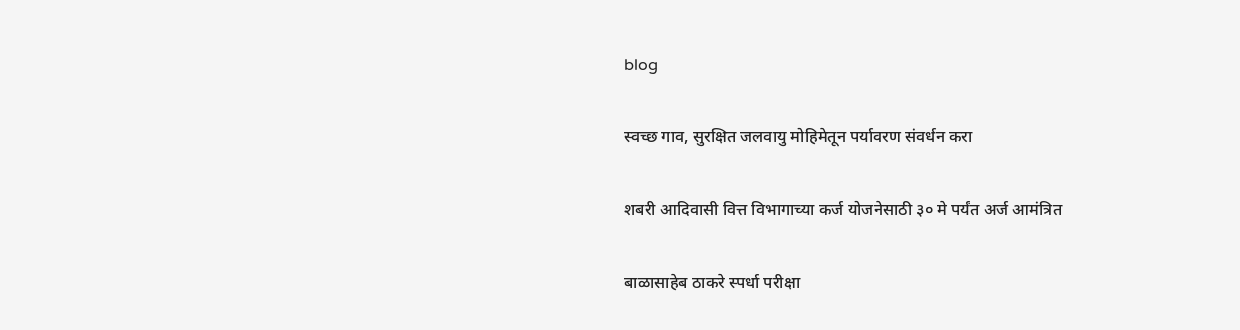blog

स्वच्छ गाव, सुरक्षित जलवायु मोहिमेतून पर्यावरण संवर्धन करा

शबरी आदिवासी वित्त विभागाच्या कर्ज योजनेसाठी ३० मे पर्यंत अर्ज आमंत्रित

बाळासाहेब ठाकरे स्पर्धा परीक्षा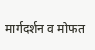मार्गदर्शन व मोफत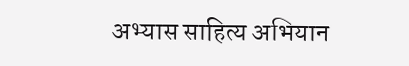अभ्यास साहित्य अभियान